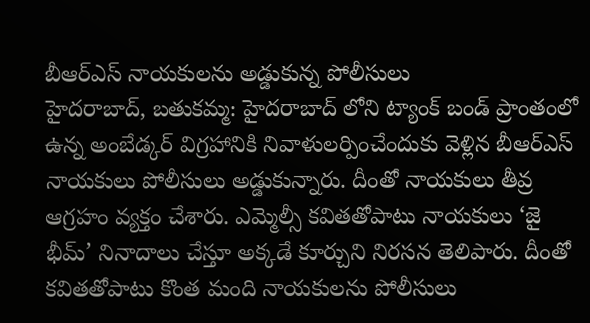బీఆర్ఎస్ నాయకులను అడ్డుకున్న పోలీసులు
హైదరాబాద్, బతుకమ్మ: హైదరాబాద్ లోని ట్యాంక్ బండ్ ప్రాంతంలో ఉన్న అంబేడ్కర్ విగ్రహానికి నివాళులర్పించేందుకు వెళ్లిన బీఆర్ఎస్ నాయకులు పోలీసులు అడ్డుకున్నారు. దీంతో నాయకులు తీవ్ర ఆగ్రహం వ్యక్తం చేశారు. ఎమ్మెల్సీ కవితతోపాటు నాయకులు ‘జై భీమ్’ నినాదాలు చేస్తూ అక్కడే కూర్చుని నిరసన తెలిపారు. దీంతో కవితతోపాటు కొంత మంది నాయకులను పోలీసులు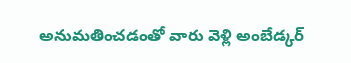అనుమతించడంతో వారు వెళ్లి అంబేడ్కర్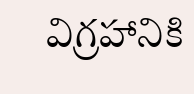విగ్రహానికి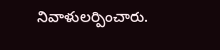నివాళులర్పించారు.